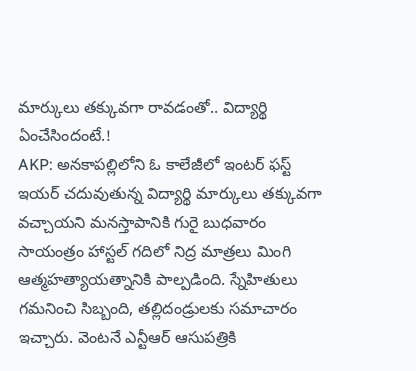మార్కులు తక్కువగా రావడంతో.. విద్యార్థి ఏంచేసిందంటే.!
AKP: అనకాపల్లిలోని ఓ కాలేజీలో ఇంటర్ ఫస్ట్ ఇయర్ చదువుతున్న విద్యార్థి మార్కులు తక్కువగా వచ్చాయని మనస్తాపానికి గురై బుధవారం సాయంత్రం హాస్టల్ గదిలో నిద్ర మాత్రలు మింగి ఆత్మహత్యాయత్నానికి పాల్పడింది. స్నేహితులు గమనించి సిబ్బంది, తల్లిదండ్రులకు సమాచారం ఇచ్చారు. వెంటనే ఎన్టీఆర్ ఆసుపత్రికి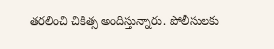తరలించి చికిత్స అందిస్తున్నారు. పోలీసులకు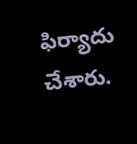ఫిర్యాదు చేశారు.